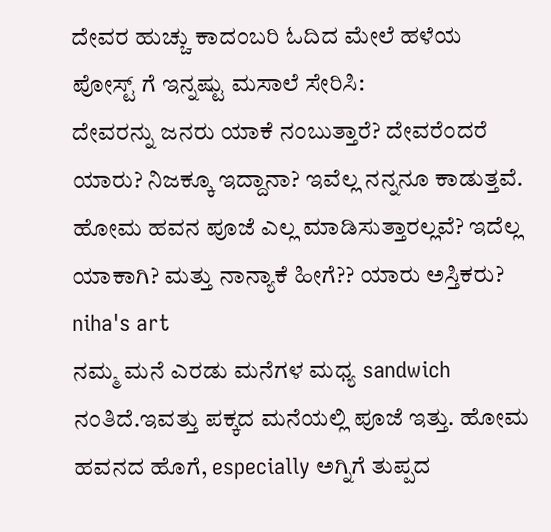ದೇವರ ಹುಚ್ಚು ಕಾದಂಬರಿ ಓದಿದ ಮೇಲೆ ಹಳೆಯ ಪೋಸ್ಟ್ ಗೆ ಇನ್ನಷ್ಟು ಮಸಾಲೆ ಸೇರಿಸಿ:
ದೇವರನ್ನು ಜನರು ಯಾಕೆ ನಂಬುತ್ತಾರೆ? ದೇವರೆಂದರೆ ಯಾರು? ನಿಜಕ್ಕೂ ಇದ್ದಾನಾ? ಇವೆಲ್ಲ ನನ್ನನೂ ಕಾಡುತ್ತವೆ. ಹೋಮ ಹವನ ಪೂಜೆ ಎಲ್ಲ ಮಾಡಿಸುತ್ತಾರಲ್ಲವೆ? ಇದೆಲ್ಲ ಯಾಕಾಗಿ? ಮತ್ತು ನಾನ್ಯಾಕೆ ಹೀಗೆ?? ಯಾರು ಅಸ್ತಿಕರು?
niha's art
ನಮ್ಮ ಮನೆ ಎರಡು ಮನೆಗಳ ಮಧ್ಯ sandwich ನಂತಿದೆ.ಇವತ್ತು ಪಕ್ಕದ ಮನೆಯಲ್ಲಿ ಪೂಜೆ ಇತ್ತು. ಹೋಮ ಹವನದ ಹೊಗೆ, especially ಅಗ್ನಿಗೆ ತುಪ್ಪದ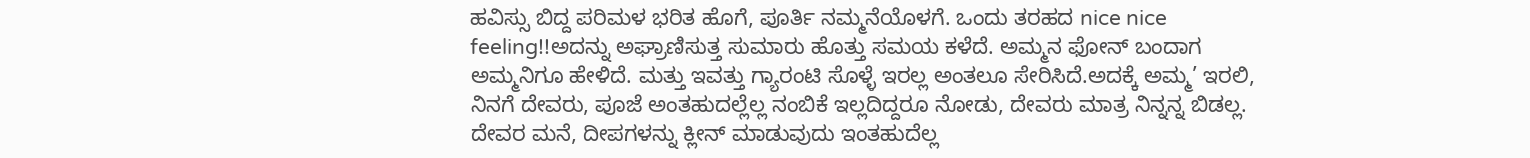ಹವಿಸ್ಸು ಬಿದ್ದ ಪರಿಮಳ ಭರಿತ ಹೊಗೆ, ಪೂರ್ತಿ ನಮ್ಮನೆಯೊಳಗೆ. ಒಂದು ತರಹದ nice nice feeling!!ಅದನ್ನು ಅಘ್ರಾಣಿಸುತ್ತ ಸುಮಾರು ಹೊತ್ತು ಸಮಯ ಕಳೆದೆ. ಅಮ್ಮನ ಫೋನ್ ಬಂದಾಗ ಅಮ್ಮನಿಗೂ ಹೇಳಿದೆ. ಮತ್ತು ಇವತ್ತು ಗ್ಯಾರಂಟಿ ಸೊಳ್ಳೆ ಇರಲ್ಲ ಅಂತಲೂ ಸೇರಿಸಿದೆ.ಅದಕ್ಕೆ ಅಮ್ಮ’ ಇರಲಿ, ನಿನಗೆ ದೇವರು, ಪೂಜೆ ಅಂತಹುದಲ್ಲೆಲ್ಲ ನಂಬಿಕೆ ಇಲ್ಲದಿದ್ದರೂ ನೋಡು, ದೇವರು ಮಾತ್ರ ನಿನ್ನನ್ನ ಬಿಡಲ್ಲ. ದೇವರ ಮನೆ, ದೀಪಗಳನ್ನು ಕ್ಲೀನ್ ಮಾಡುವುದು ಇಂತಹುದೆಲ್ಲ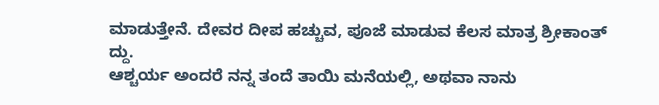ಮಾಡುತ್ತೇನೆ. ದೇವರ ದೀಪ ಹಚ್ಚುವ, ಪೂಜೆ ಮಾಡುವ ಕೆಲಸ ಮಾತ್ರ ಶ್ರೀಕಾಂತ್ ದ್ದು.
ಆಶ್ಚರ್ಯ ಅಂದರೆ ನನ್ನ ತಂದೆ ತಾಯಿ ಮನೆಯಲ್ಲಿ, ಅಥವಾ ನಾನು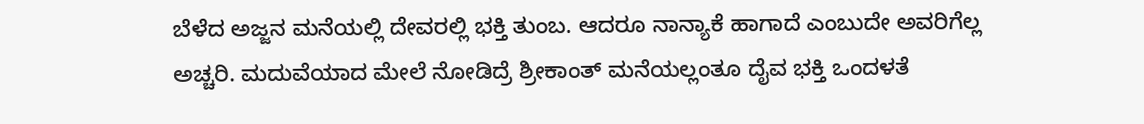ಬೆಳೆದ ಅಜ್ಜನ ಮನೆಯಲ್ಲಿ ದೇವರಲ್ಲಿ ಭಕ್ತಿ ತುಂಬ. ಆದರೂ ನಾನ್ಯಾಕೆ ಹಾಗಾದೆ ಎಂಬುದೇ ಅವರಿಗೆಲ್ಲ ಅಚ್ಚರಿ. ಮದುವೆಯಾದ ಮೇಲೆ ನೋಡಿದ್ರೆ ಶ್ರೀಕಾಂತ್ ಮನೆಯಲ್ಲಂತೂ ದೈವ ಭಕ್ತಿ ಒಂದಳತೆ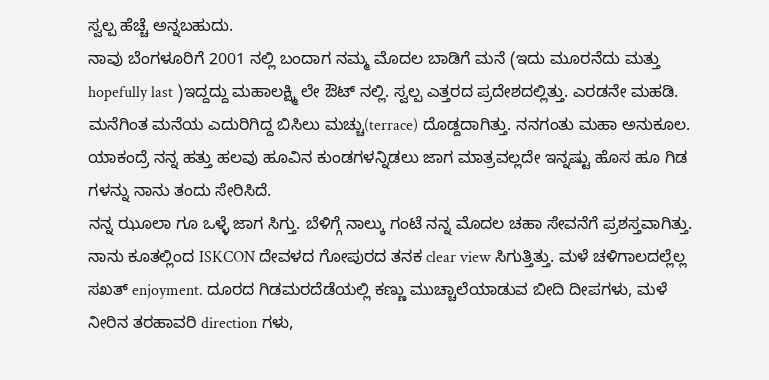ಸ್ವಲ್ಪ ಹೆಚ್ಚೆ ಅನ್ನಬಹುದು.
ನಾವು ಬೆಂಗಳೂರಿಗೆ 2001 ನಲ್ಲಿ ಬಂದಾಗ ನಮ್ಮ ಮೊದಲ ಬಾಡಿಗೆ ಮನೆ (ಇದು ಮೂರನೆದು ಮತ್ತು hopefully last )ಇದ್ದದ್ದು ಮಹಾಲಕ್ಷ್ಮಿ ಲೇ ಔಟ್ ನಲ್ಲಿ. ಸ್ವಲ್ಪ ಎತ್ತರದ ಪ್ರದೇಶದಲ್ಲಿತ್ತು. ಎರಡನೇ ಮಹಡಿ. ಮನೆಗಿಂತ ಮನೆಯ ಎದುರಿಗಿದ್ದ ಬಿಸಿಲು ಮಚ್ಚು(terrace) ದೊಡ್ದದಾಗಿತ್ತು. ನನಗಂತು ಮಹಾ ಅನುಕೂಲ. ಯಾಕಂದ್ರೆ ನನ್ನ ಹತ್ತು ಹಲವು ಹೂವಿನ ಕುಂಡಗಳನ್ನಿಡಲು ಜಾಗ ಮಾತ್ರವಲ್ಲದೇ ಇನ್ನಷ್ಟು ಹೊಸ ಹೂ ಗಿಡ ಗಳನ್ನು ನಾನು ತಂದು ಸೇರಿಸಿದೆ.
ನನ್ನ ಝೂಲಾ ಗೂ ಒಳ್ಳೆ ಜಾಗ ಸಿಗ್ತು. ಬೆಳಿಗ್ಗೆ ನಾಲ್ಕು ಗಂಟೆ ನನ್ನ ಮೊದಲ ಚಹಾ ಸೇವನೆಗೆ ಪ್ರಶಸ್ತವಾಗಿತ್ತು. ನಾನು ಕೂತಲ್ಲಿಂದ ISKCON ದೇವಳದ ಗೋಪುರದ ತನಕ clear view ಸಿಗುತ್ತಿತ್ತು. ಮಳೆ ಚಳಿಗಾಲದಲ್ಲೆಲ್ಲ ಸಖತ್ enjoyment. ದೂರದ ಗಿಡಮರದೆಡೆಯಲ್ಲಿ ಕಣ್ಣು ಮುಚ್ಚಾಲೆಯಾಡುವ ಬೀದಿ ದೀಪಗಳು, ಮಳೆ ನೀರಿನ ತರಹಾವರಿ direction ಗಳು,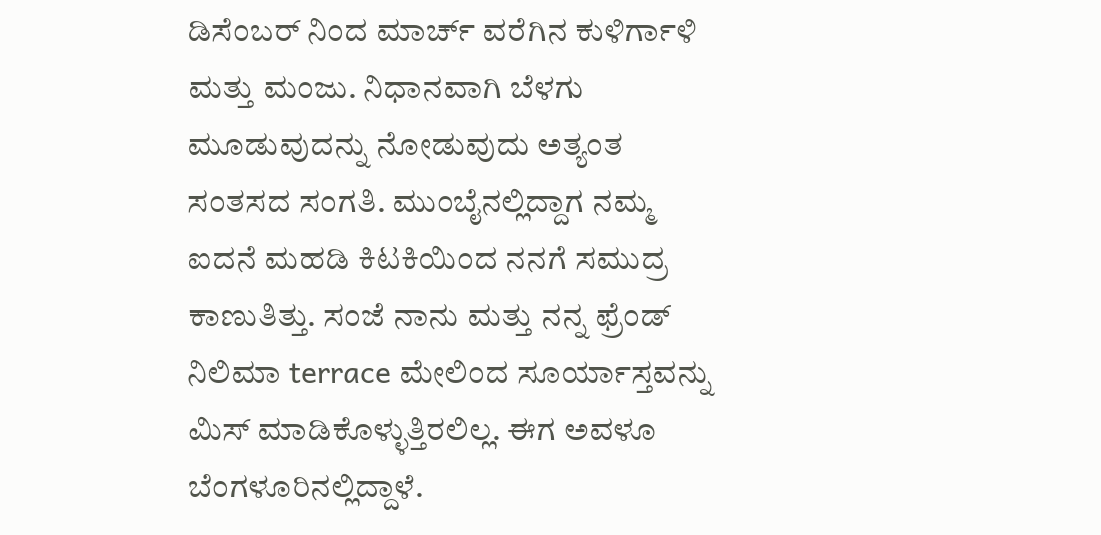ಡಿಸೆಂಬರ್ ನಿಂದ ಮಾರ್ಚ್ ವರೆಗಿನ ಕುಳಿರ್ಗಾಳಿ ಮತ್ತು ಮಂಜು. ನಿಧಾನವಾಗಿ ಬೆಳಗು ಮೂಡುವುದನ್ನು ನೋಡುವುದು ಅತ್ಯಂತ ಸಂತಸದ ಸಂಗತಿ. ಮುಂಬೈನಲ್ಲಿದ್ದಾಗ ನಮ್ಮ ಐದನೆ ಮಹಡಿ ಕಿಟಕಿಯಿಂದ ನನಗೆ ಸಮುದ್ರ ಕಾಣುತಿತ್ತು. ಸಂಜೆ ನಾನು ಮತ್ತು ನನ್ನ ಫ್ರೆಂಡ್ ನಿಲಿಮಾ terrace ಮೇಲಿಂದ ಸೂರ್ಯಾಸ್ತವನ್ನು ಮಿಸ್ ಮಾಡಿಕೊಳ್ಳುತ್ತಿರಲಿಲ್ಲ. ಈಗ ಅವಳೂ ಬೆಂಗಳೂರಿನಲ್ಲಿದ್ದಾಳೆ.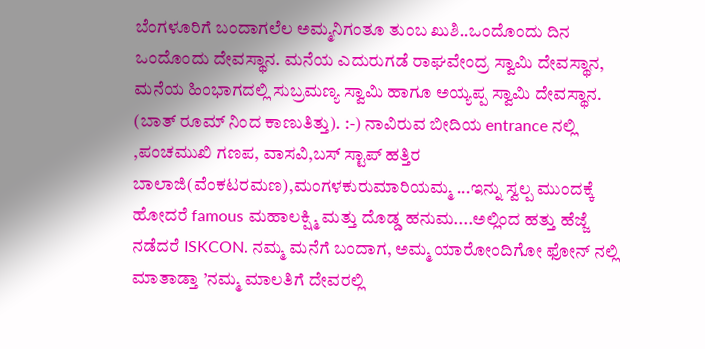ಬೆಂಗಳೂರಿಗೆ ಬಂದಾಗಲೆಲ ಅಮ್ಮನಿಗಂತೂ ತುಂಬ ಖುಶಿ..ಒಂದೊಂದು ದಿನ ಒಂದೊಂದು ದೇವಸ್ಥಾನ. ಮನೆಯ ಎದುರುಗಡೆ ರಾಘವೇಂದ್ರ ಸ್ವಾಮಿ ದೇವಸ್ಥಾನ, ಮನೆಯ ಹಿಂಭಾಗದಲ್ಲಿ ಸುಬ್ರಮಣ್ಯ ಸ್ವಾಮಿ ಹಾಗೂ ಅಯ್ಯಪ್ಪ ಸ್ವಾಮಿ ದೇವಸ್ಥಾನ. (ಬಾತ್ ರೂಮ್ ನಿಂದ ಕಾಣುತಿತ್ತು). :-) ನಾವಿರುವ ಬೀದಿಯ entrance ನಲ್ಲಿ ,ಪಂಚಮುಖಿ ಗಣಪ, ವಾಸವಿ,ಬಸ್ ಸ್ಟಾಪ್ ಹತ್ತಿರ ಬಾಲಾಜಿ(ವೆಂಕಟರಮಣ),ಮಂಗಳಕುರುಮಾರಿಯಮ್ಮ ...ಇನ್ನು ಸ್ವಲ್ಪ ಮುಂದಕ್ಕೆ ಹೋದರೆ famous ಮಹಾಲಕ್ಷ್ಮಿ ಮತ್ತು ದೊಡ್ಡ ಹನುಮ....ಅಲ್ಲಿಂದ ಹತ್ತು ಹೆಜ್ಜೆ ನಡೆದರೆ ISKCON. ನಮ್ಮ ಮನೆಗೆ ಬಂದಾಗ, ಅಮ್ಮ ಯಾರೋಂದಿಗೋ ಫೋನ್ ನಲ್ಲಿ ಮಾತಾಡ್ತಾ ’ನಮ್ಮ ಮಾಲತಿಗೆ ದೇವರಲ್ಲಿ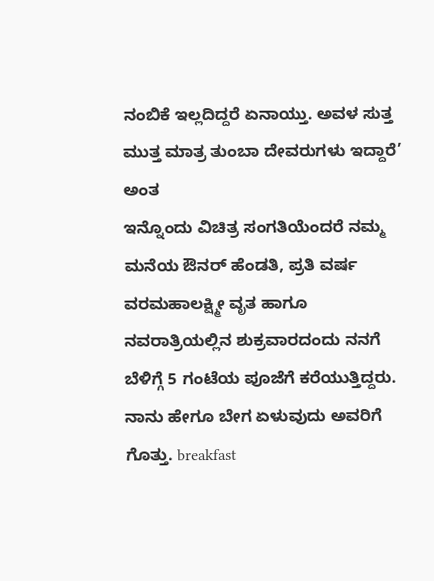ನಂಬಿಕೆ ಇಲ್ಲದಿದ್ದರೆ ಏನಾಯ್ತು. ಅವಳ ಸುತ್ತ ಮುತ್ತ ಮಾತ್ರ ತುಂಬಾ ದೇವರುಗಳು ಇದ್ದಾರೆ’ ಅಂತ
ಇನ್ನೊಂದು ವಿಚಿತ್ರ ಸಂಗತಿಯೆಂದರೆ ನಮ್ಮ ಮನೆಯ ಔನರ್ ಹೆಂಡತಿ, ಪ್ರತಿ ವರ್ಷ ವರಮಹಾಲಕ್ಷ್ಮೀ ವೃತ ಹಾಗೂ ನವರಾತ್ರಿಯಲ್ಲಿನ ಶುಕ್ರವಾರದಂದು ನನಗೆ ಬೆಳಿಗ್ಗೆ 5 ಗಂಟೆಯ ಪೂಜೆಗೆ ಕರೆಯುತ್ತಿದ್ದರು. ನಾನು ಹೇಗೂ ಬೇಗ ಏಳುವುದು ಅವರಿಗೆ ಗೊತ್ತು. breakfast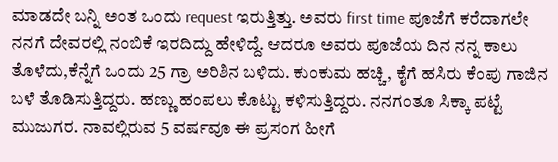ಮಾಡದೇ ಬನ್ನಿ ಅಂತ ಒಂದು request ಇರುತ್ತಿತ್ತು. ಅವರು first time ಪೂಜೆಗೆ ಕರೆದಾಗಲೇ ನನಗೆ ದೇವರಲ್ಲಿ ನಂಬಿಕೆ ಇರದಿದ್ದು ಹೇಳಿದ್ದೆ. ಆದರೂ ಅವರು ಪೂಜೆಯ ದಿನ ನನ್ನ ಕಾಲು ತೊಳೆದು,ಕೆನ್ನೆಗೆ ಒಂದು 25 ಗ್ರಾ ಅರಿಶಿನ ಬಳಿದು. ಕುಂಕುಮ ಹಚ್ಚಿ, ಕೈಗೆ ಹಸಿರು ಕೆಂಪು ಗಾಜಿನ ಬಳೆ ತೊಡಿಸುತ್ತಿದ್ದರು. ಹಣ್ಣು ಹಂಪಲು ಕೊಟ್ಟು ಕಳಿಸುತ್ತಿದ್ದರು. ನನಗಂತೂ ಸಿಕ್ಕಾ ಪಟ್ಟೆ ಮುಜುಗರ. ನಾವಲ್ಲಿರುವ 5 ವರ್ಷವೂ ಈ ಪ್ರಸಂಗ ಹೀಗೆ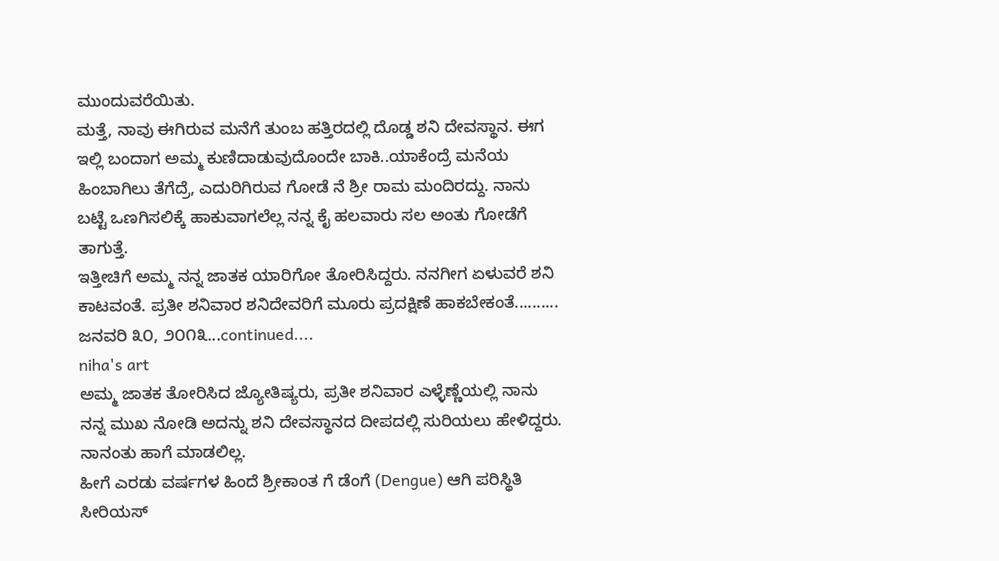ಮುಂದುವರೆಯಿತು.
ಮತ್ತೆ, ನಾವು ಈಗಿರುವ ಮನೆಗೆ ತುಂಬ ಹತ್ತಿರದಲ್ಲಿ ದೊಡ್ಡ ಶನಿ ದೇವಸ್ಥಾನ. ಈಗ ಇಲ್ಲಿ ಬಂದಾಗ ಅಮ್ಮ ಕುಣಿದಾಡುವುದೊಂದೇ ಬಾಕಿ..ಯಾಕೆಂದ್ರೆ ಮನೆಯ ಹಿಂಬಾಗಿಲು ತೆಗೆದ್ರೆ, ಎದುರಿಗಿರುವ ಗೋಡೆ ನೆ ಶ್ರೀ ರಾಮ ಮಂದಿರದ್ದು. ನಾನು ಬಟ್ಟೆ ಒಣಗಿಸಲಿಕ್ಕೆ ಹಾಕುವಾಗಲೆಲ್ಲ ನನ್ನ ಕೈ ಹಲವಾರು ಸಲ ಅಂತು ಗೋಡೆಗೆ ತಾಗುತ್ತೆ.
ಇತ್ತೀಚಿಗೆ ಅಮ್ಮ ನನ್ನ ಜಾತಕ ಯಾರಿಗೋ ತೋರಿಸಿದ್ದರು. ನನಗೀಗ ಏಳುವರೆ ಶನಿ ಕಾಟವಂತೆ. ಪ್ರತೀ ಶನಿವಾರ ಶನಿದೇವರಿಗೆ ಮೂರು ಪ್ರದಕ್ಷಿಣೆ ಹಾಕಬೇಕಂತೆ..........
ಜನವರಿ ೩೦, ೨೦೧೩...continued....
niha's art
ಅಮ್ಮ ಜಾತಕ ತೋರಿಸಿದ ಜ್ಯೋತಿಷ್ಯರು, ಪ್ರತೀ ಶನಿವಾರ ಎಳ್ಳೆಣ್ಣೆಯಲ್ಲಿ ನಾನು ನನ್ನ ಮುಖ ನೋಡಿ ಅದನ್ನು ಶನಿ ದೇವಸ್ಥಾನದ ದೀಪದಲ್ಲಿ ಸುರಿಯಲು ಹೇಳಿದ್ದರು. ನಾನಂತು ಹಾಗೆ ಮಾಡಲಿಲ್ಲ.
ಹೀಗೆ ಎರಡು ವರ್ಷಗಳ ಹಿಂದೆ ಶ್ರೀಕಾಂತ ಗೆ ಡೆಂಗೆ (Dengue) ಆಗಿ ಪರಿಸ್ಥಿತಿ ಸೀರಿಯಸ್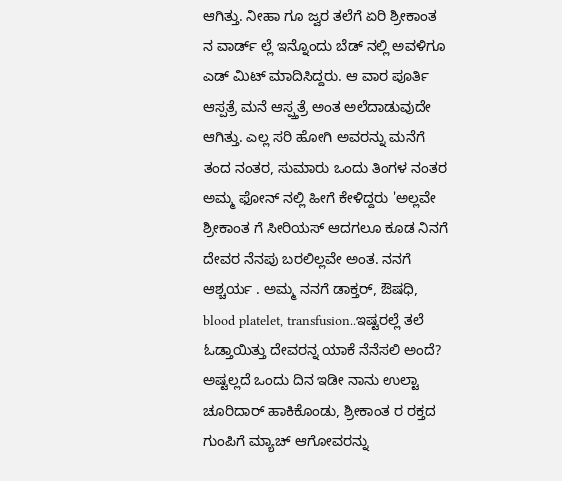ಆಗಿತ್ತು. ನೀಹಾ ಗೂ ಜ್ವರ ತಲೆಗೆ ಏರಿ ಶ್ರೀಕಾಂತ ನ ವಾರ್ಡ್ ಲ್ಲೆ ಇನ್ನೊಂದು ಬೆಡ್ ನಲ್ಲಿ ಅವಳಿಗೂ ಎಡ್ ಮಿಟ್ ಮಾದಿಸಿದ್ದರು. ಆ ವಾರ ಪೂರ್ತಿ ಆಸ್ಪತ್ರೆ ಮನೆ ಆಸ್ಪ್ತತ್ರೆ ಅಂತ ಅಲೆದಾಡುವುದೇ ಆಗಿತ್ತು. ಎಲ್ಲ ಸರಿ ಹೋಗಿ ಅವರನ್ನು ಮನೆಗೆ ತಂದ ನಂತರ, ಸುಮಾರು ಒಂದು ತಿಂಗಳ ನಂತರ ಅಮ್ಮ ಫೋನ್ ನಲ್ಲಿ ಹೀಗೆ ಕೇಳಿದ್ದರು 'ಅಲ್ಲವೇ ಶ್ರೀಕಾಂತ ಗೆ ಸೀರಿಯಸ್ ಆದಗಲೂ ಕೂಡ ನಿನಗೆ ದೇವರ ನೆನಪು ಬರಲಿಲ್ಲವೇ ಅಂತ. ನನಗೆ ಆಶ್ಚರ್ಯ . ಅಮ್ಮ ನನಗೆ ಡಾಕ್ತರ್, ಔಷಧಿ, blood platelet, transfusion..ಇಷ್ಟರಲ್ಲೆ ತಲೆ ಓಡ್ತಾಯಿತ್ತು ದೇವರನ್ನ ಯಾಕೆ ನೆನೆಸಲಿ ಅಂದೆ? ಅಷ್ಟಲ್ಲದೆ ಒಂದು ದಿನ ಇಡೀ ನಾನು ಉಲ್ಟಾ ಚೂರಿದಾರ್ ಹಾಕಿಕೊಂಡು, ಶ್ರೀಕಾಂತ ರ ರಕ್ತದ ಗುಂಪಿಗೆ ಮ್ಯಾಚ್ ಆಗೋವರನ್ನು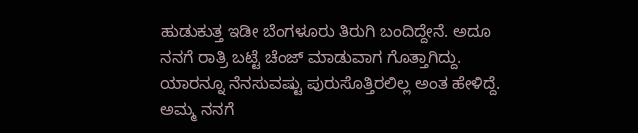ಹುಡುಕುತ್ತ ಇಡೀ ಬೆಂಗಳೂರು ತಿರುಗಿ ಬಂದಿದ್ದೇನೆ. ಅದೂ ನನಗೆ ರಾತ್ರಿ ಬಟ್ಟೆ ಚೆಂಜ್ ಮಾಡುವಾಗ ಗೊತ್ತಾಗಿದ್ದು. ಯಾರನ್ನೂ ನೆನಸುವಷ್ಟು ಪುರುಸೊತ್ತಿರಲಿಲ್ಲ ಅಂತ ಹೇಳಿದ್ದೆ. ಅಮ್ಮ ನನಗೆ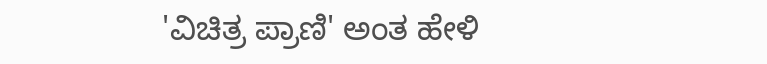'ವಿಚಿತ್ರ ಪ್ರಾಣಿ' ಅಂತ ಹೇಳಿ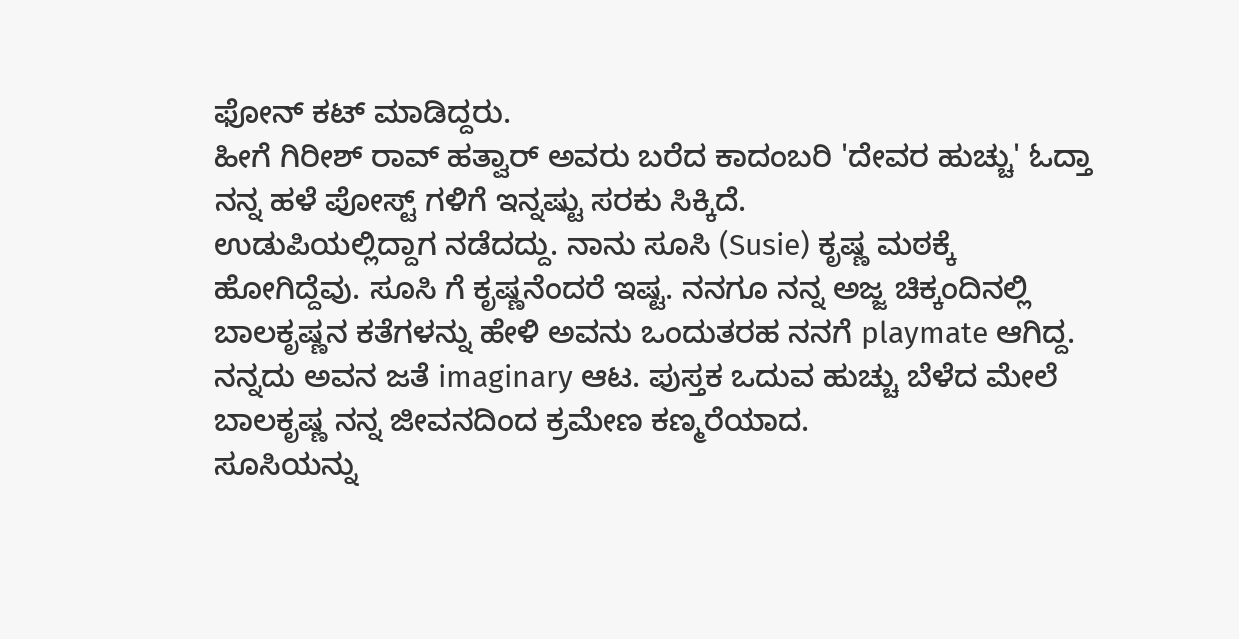ಫೋನ್ ಕಟ್ ಮಾಡಿದ್ದರು.
ಹೀಗೆ ಗಿರೀಶ್ ರಾವ್ ಹತ್ವಾರ್ ಅವರು ಬರೆದ ಕಾದಂಬರಿ 'ದೇವರ ಹುಚ್ಚು' ಓದ್ತಾ ನನ್ನ ಹಳೆ ಪೋಸ್ಟ್ ಗಳಿಗೆ ಇನ್ನಷ್ಟು ಸರಕು ಸಿಕ್ಕಿದೆ.
ಉಡುಪಿಯಲ್ಲಿದ್ದಾಗ ನಡೆದದ್ದು. ನಾನು ಸೂಸಿ (Susie) ಕೃಷ್ಣ ಮಠಕ್ಕೆ ಹೋಗಿದ್ದೆವು. ಸೂಸಿ ಗೆ ಕೃಷ್ಣನೆಂದರೆ ಇಷ್ಟ. ನನಗೂ ನನ್ನ ಅಜ್ಜ ಚಿಕ್ಕಂದಿನಲ್ಲಿ ಬಾಲಕೃಷ್ಣನ ಕತೆಗಳನ್ನು ಹೇಳಿ ಅವನು ಒಂದುತರಹ ನನಗೆ playmate ಆಗಿದ್ದ. ನನ್ನದು ಅವನ ಜತೆ imaginary ಆಟ. ಪುಸ್ತಕ ಒದುವ ಹುಚ್ಚು ಬೆಳೆದ ಮೇಲೆ ಬಾಲಕೃಷ್ಣ ನನ್ನ ಜೀವನದಿಂದ ಕ್ರಮೇಣ ಕಣ್ಮರೆಯಾದ.
ಸೂಸಿಯನ್ನು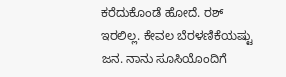ಕರೆದುಕೊಂಡೆ ಹೋದೆ. ರಶ್ ಇರಲಿಲ್ಲ. ಕೇವಲ ಬೆರಳಣಿಕೆಯಷ್ಟು ಜನ. ನಾನು ಸೂಸಿಯೊಂದಿಗೆ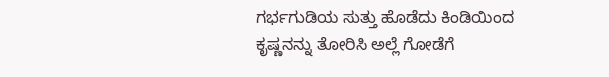ಗರ್ಭಗುಡಿಯ ಸುತ್ತು ಹೊಡೆದು ಕಿಂಡಿಯಿಂದ ಕೃಷ್ಣನನ್ನು ತೋರಿಸಿ ಅಲ್ಲೆ ಗೋಡೆಗೆ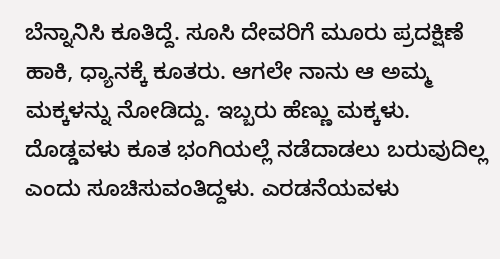ಬೆನ್ನಾನಿಸಿ ಕೂತಿದ್ದೆ. ಸೂಸಿ ದೇವರಿಗೆ ಮೂರು ಪ್ರದಕ್ಷಿಣೆ ಹಾಕಿ, ಧ್ಯಾನಕ್ಕೆ ಕೂತರು. ಆಗಲೇ ನಾನು ಆ ಅಮ್ಮ ಮಕ್ಕಳನ್ನು ನೋಡಿದ್ದು. ಇಬ್ಬರು ಹೆಣ್ಣು ಮಕ್ಕಳು. ದೊಡ್ಡವಳು ಕೂತ ಭಂಗಿಯಲ್ಲೆ ನಡೆದಾಡಲು ಬರುವುದಿಲ್ಲ ಎಂದು ಸೂಚಿಸುವಂತಿದ್ದಳು. ಎರಡನೆಯವಳು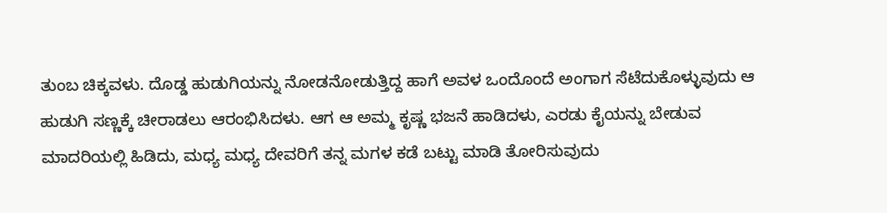ತುಂಬ ಚಿಕ್ಕವಳು. ದೊಡ್ಡ ಹುಡುಗಿಯನ್ನು ನೋಡನೋಡುತ್ತಿದ್ದ ಹಾಗೆ ಅವಳ ಒಂದೊಂದೆ ಅಂಗಾಗ ಸೆಟೆದುಕೊಳ್ಳುವುದು ಆ ಹುಡುಗಿ ಸಣ್ಣಕ್ಕೆ ಚೀರಾಡಲು ಆರಂಭಿಸಿದಳು. ಆಗ ಆ ಅಮ್ಮ ಕೃಷ್ಣ ಭಜನೆ ಹಾಡಿದಳು, ಎರಡು ಕೈಯನ್ನು ಬೇಡುವ ಮಾದರಿಯಲ್ಲಿ ಹಿಡಿದು, ಮಧ್ಯ ಮಧ್ಯ ದೇವರಿಗೆ ತನ್ನ ಮಗಳ ಕಡೆ ಬಟ್ಟು ಮಾಡಿ ತೋರಿಸುವುದು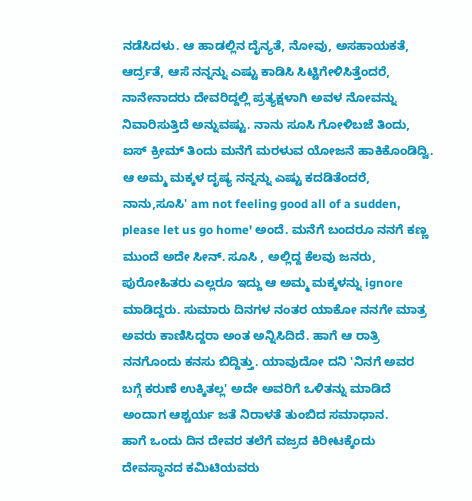ನಡೆಸಿದಳು. ಆ ಹಾಡಲ್ಲಿನ ದೈನ್ಯತೆ, ನೋವು, ಅಸಹಾಯಕತೆ, ಆರ್ದ್ರತೆ, ಆಸೆ ನನ್ನನ್ನು ಎಷ್ಟು ಕಾಡಿಸಿ ಸಿಟ್ಟಿಗೇಳಿಸಿತ್ತೆಂದರೆ, ನಾನೇನಾದರು ದೇವರಿದ್ದಲ್ಲಿ ಪ್ರತ್ಯಕ್ಷಳಾಗಿ ಅವಳ ನೋವನ್ನು ನಿವಾರಿಸುತ್ತಿದೆ ಅನ್ನುವಷ್ಟು. ನಾನು ಸೂಸಿ ಗೋಳಿಬಜೆ ತಿಂದು, ಐಸ್ ಕ್ರೀಮ್ ತಿಂದು ಮನೆಗೆ ಮರಳುವ ಯೋಜನೆ ಹಾಕಿಕೊಂಡಿದ್ವಿ. ಆ ಅಮ್ಮ ಮಕ್ಕಳ ದೃಷ್ಯ ನನ್ನನ್ನು ಎಷ್ಟು ಕದಡಿತೆಂದರೆ, ನಾನು,ಸೂಸಿ' am not feeling good all of a sudden, please let us go home' ಅಂದೆ. ಮನೆಗೆ ಬಂದರೂ ನನಗೆ ಕಣ್ಣ ಮುಂದೆ ಅದೇ ಸೀನ್. ಸೂಸಿ , ಅಲ್ಲಿದ್ದ ಕೆಲವು ಜನರು, ಪುರೋಹಿತರು ಎಲ್ಲರೂ ಇದ್ದು ಆ ಅಮ್ಮ ಮಕ್ಕಳನ್ನು ignore ಮಾಡಿದ್ದರು. ಸುಮಾರು ದಿನಗಳ ನಂತರ ಯಾಕೋ ನನಗೇ ಮಾತ್ರ ಅವರು ಕಾಣಿಸಿದ್ದರಾ ಅಂತ ಅನ್ನಿಸಿದಿದೆ. ಹಾಗೆ ಆ ರಾತ್ರಿ ನನಗೊಂದು ಕನಸು ಬಿದ್ದಿತ್ತು. ಯಾವುದೋ ದನಿ 'ನಿನಗೆ ಅವರ ಬಗ್ಗೆ ಕರುಣೆ ಉಕ್ಕಿತಲ್ಲ' ಅದೇ ಅವರಿಗೆ ಒಳಿತನ್ನು ಮಾಡಿದೆ ಅಂದಾಗ ಆಶ್ಚರ್ಯ ಜತೆ ನಿರಾಳತೆ ತುಂಬಿದ ಸಮಾಧಾನ.
ಹಾಗೆ ಒಂದು ದಿನ ದೇವರ ತಲೆಗೆ ವಜ್ರದ ಕಿರೀಟಕ್ಕೆಂದು ದೇವಸ್ಥಾನದ ಕಮಿಟಿಯವರು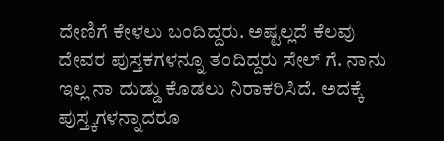ದೇಣಿಗೆ ಕೇಳಲು ಬಂದಿದ್ದರು. ಅಷ್ಟಲ್ಲದೆ ಕೆಲವು ದೇವರ ಪುಸ್ತಕಗಳನ್ನೂ ತಂದಿದ್ದರು ಸೇಲ್ ಗೆ. ನಾನು ಇಲ್ಲ ನಾ ದುಡ್ಡು ಕೊಡಲು ನಿರಾಕರಿಸಿದೆ. ಅದಕ್ಕೆ ಪುಸ್ತ್ಕಗಳನ್ನಾದರೂ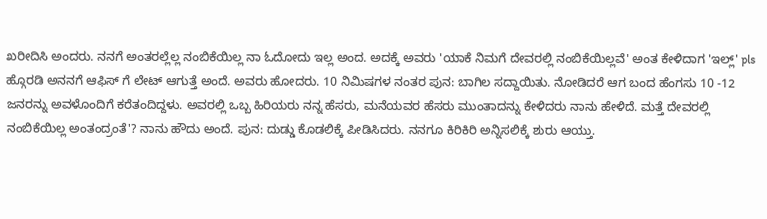ಖರೀದಿಸಿ ಅಂದರು. ನನಗೆ ಅಂತರಲ್ಲೆಲ್ಲ ನಂಬಿಕೆಯಿಲ್ಲ ನಾ ಓದೋದು ಇಲ್ಲ ಅಂದ. ಅದಕ್ಕೆ ಅವರು 'ಯಾಕೆ ನಿಮಗೆ ದೇವರಲ್ಲಿ ನಂಬಿಕೆಯಿಲ್ಲವೆ' ಅಂತ ಕೇಳಿದಾಗ 'ಇಲ್ಲ್' pls ಹ್ಗೊರಡಿ ಅನನಗೆ ಆಫಿಸ್ ಗೆ ಲೇಟ್ ಆಗುತ್ತೆ ಅಂದೆ. ಅವರು ಹೋದರು. 10 ನಿಮಿಷಗಳ ನಂತರ ಪುನ: ಬಾಗಿಲ ಸದ್ದಾಯಿತು. ನೋಡಿದರೆ ಆಗ ಬಂದ ಹೆಂಗಸು 10 -12 ಜನರನ್ನು ಅವಳೊಂದಿಗೆ ಕರೆತಂದಿದ್ದಳು. ಅವರಲ್ಲಿ ಒಬ್ಬ ಹಿರಿಯರು ನನ್ನ ಹೆಸರು, ಮನೆಯವರ ಹೆಸರು ಮುಂತಾದನ್ನು ಕೇಳಿದರು ನಾನು ಹೇಳಿದೆ. ಮತ್ತೆ ದೇವರಲ್ಲಿ ನಂಬಿಕೆಯಿಲ್ಲ ಅಂತಂದ್ರಂತೆ'? ನಾನು ಹೌದು ಅಂದೆ. ಪುನ: ದುಡ್ಡು ಕೊಡಲಿಕ್ಕೆ ಪೀಡಿಸಿದರು. ನನಗೂ ಕಿರಿಕಿರಿ ಅನ್ನಿಸಲಿಕ್ಕೆ ಶುರು ಆಯ್ತು.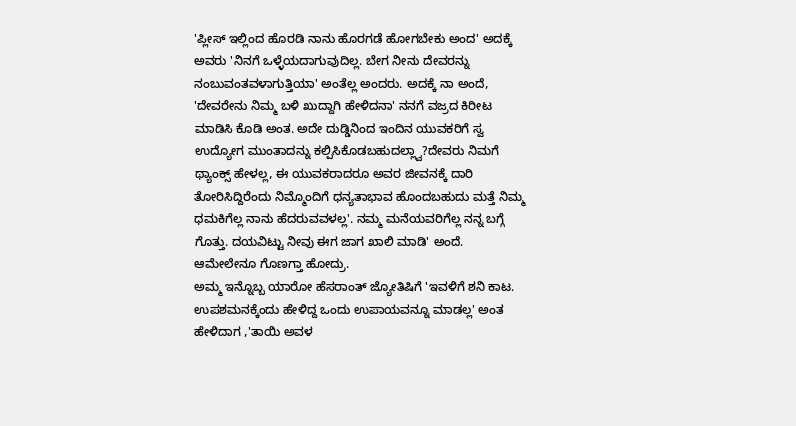'ಪ್ಲೀಸ್ ಇಲ್ಲಿಂದ ಹೊರಡಿ ನಾನು ಹೊರಗಡೆ ಹೋಗಬೇಕು ಅಂದ' ಅದಕ್ಕೆ ಅವರು 'ನಿನಗೆ ಒಳ್ಳೆಯದಾಗುವುದಿಲ್ಲ. ಬೇಗ ನೀನು ದೇವರನ್ನು ನಂಬುವಂತವಳಾಗುತ್ತಿಯಾ' ಅಂತೆಲ್ಲ ಅಂದರು. ಅದಕ್ಕೆ ನಾ ಅಂದೆ, 'ದೇವರೇನು ನಿಮ್ಮ ಬಳಿ ಖುದ್ದಾಗಿ ಹೇಳಿದನಾ' ನನಗೆ ವಜ್ರದ ಕಿರೀಟ ಮಾಡಿಸಿ ಕೊಡಿ ಅಂತ. ಅದೇ ದುಡ್ಡಿನಿಂದ ಇಂದಿನ ಯುವಕರಿಗೆ ಸ್ವ ಉದ್ಯೋಗ ಮುಂತಾದನ್ನು ಕಲ್ಪಿಸಿಕೊಡಬಹುದಲ್ಲ್ವಾ?ದೇವರು ನಿಮಗೆ ಥ್ಯಾಂಕ್ಸ್ ಹೇಳಲ್ಲ, ಈ ಯುವಕರಾದರೂ ಅವರ ಜೀವನಕ್ಕೆ ದಾರಿ ತೋರಿಸಿದ್ದಿರೆಂದು ನಿಮ್ಮೊಂದಿಗೆ ಧನ್ಯತಾಭಾವ ಹೊಂದಬಹುದು ಮತ್ತೆ ನಿಮ್ಮ ಧಮಕಿಗೆಲ್ಲ ನಾನು ಹೆದರುವವಳಲ್ಲ'. ನಮ್ಮ ಮನೆಯವರಿಗೆಲ್ಲ ನನ್ನ ಬಗ್ಗೆ ಗೊತ್ತು. ದಯವಿಟ್ಟು ನೀವು ಈಗ ಜಾಗ ಖಾಲಿ ಮಾಡಿ' ಅಂದೆ. ಆಮೇಲೇನೂ ಗೊಣಗ್ತಾ ಹೋದ್ರು.
ಅಮ್ಮ ಇನ್ನೊಬ್ಬ ಯಾರೋ ಹೆಸರಾಂತ್ ಜ್ಯೋತಿಷಿಗೆ 'ಇವಳಿಗೆ ಶನಿ ಕಾಟ. ಉಪಶಮನಕ್ಕೆಂದು ಹೇಳಿದ್ದ ಒಂದು ಉಪಾಯವನ್ನೂ ಮಾಡಲ್ಲ' ಅಂತ ಹೇಳಿದಾಗ ,'ತಾಯಿ ಅವಳ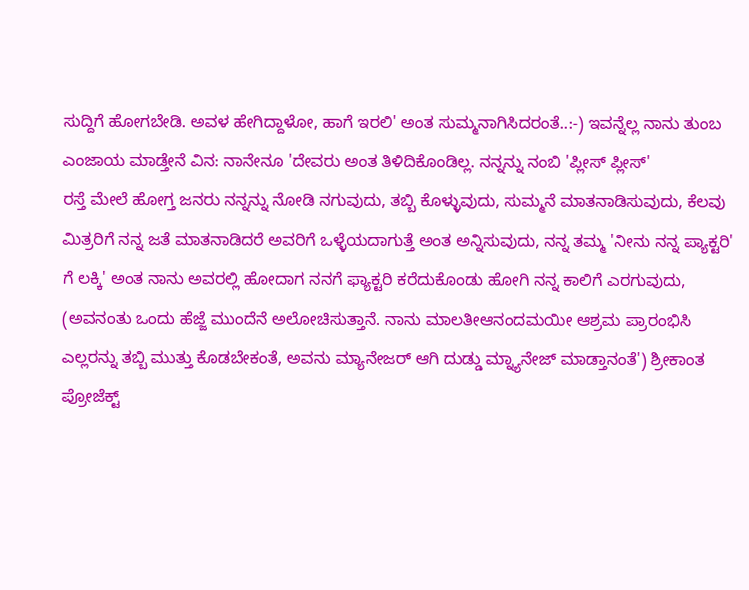ಸುದ್ದಿಗೆ ಹೋಗಬೇಡಿ. ಅವಳ ಹೇಗಿದ್ದಾಳೋ, ಹಾಗೆ ಇರಲಿ' ಅಂತ ಸುಮ್ಮನಾಗಿಸಿದರಂತೆ..:-) ಇವನ್ನೆಲ್ಲ ನಾನು ತುಂಬ ಎಂಜಾಯ ಮಾಡ್ತೇನೆ ವಿನ: ನಾನೇನೂ 'ದೇವರು ಅಂತ ತಿಳಿದಿಕೊಂಡಿಲ್ಲ. ನನ್ನನ್ನು ನಂಬಿ 'ಪ್ಲೀಸ್ ಪ್ಲೀಸ್'
ರಸ್ತೆ ಮೇಲೆ ಹೋಗ್ತ ಜನರು ನನ್ನನ್ನು ನೋಡಿ ನಗುವುದು, ತಬ್ಬಿ ಕೊಳ್ಳುವುದು, ಸುಮ್ಮನೆ ಮಾತನಾಡಿಸುವುದು, ಕೆಲವು ಮಿತ್ರರಿಗೆ ನನ್ನ ಜತೆ ಮಾತನಾಡಿದರೆ ಅವರಿಗೆ ಒಳ್ಳೆಯದಾಗುತ್ತೆ ಅಂತ ಅನ್ನಿಸುವುದು, ನನ್ನ ತಮ್ಮ 'ನೀನು ನನ್ನ ಪ್ಯಾಕ್ಟರಿ' ಗೆ ಲಕ್ಕಿ' ಅಂತ ನಾನು ಅವರಲ್ಲಿ ಹೋದಾಗ ನನಗೆ ಫ್ಯಾಕ್ಟರಿ ಕರೆದುಕೊಂಡು ಹೋಗಿ ನನ್ನ ಕಾಲಿಗೆ ಎರಗುವುದು, (ಅವನಂತು ಒಂದು ಹೆಜ್ಜೆ ಮುಂದೆನೆ ಅಲೋಚಿಸುತ್ತಾನೆ. ನಾನು ಮಾಲತೀಆನಂದಮಯೀ ಆಶ್ರಮ ಪ್ರಾರಂಭಿಸಿ ಎಲ್ಲರನ್ನು ತಬ್ಬಿ ಮುತ್ತು ಕೊಡಬೇಕಂತೆ, ಅವನು ಮ್ಯಾನೇಜರ್ ಆಗಿ ದುಡ್ಡು ಮ್ನ್ಯಾನೇಜ್ ಮಾಡ್ತಾನಂತೆ') ಶ್ರೀಕಾಂತ ಪ್ರೋಜೆಕ್ಟ್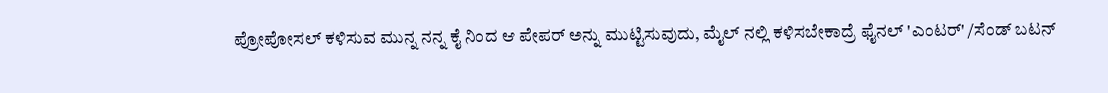ಪ್ರೋಪೋಸಲ್ ಕಳಿಸುವ ಮುನ್ನ ನನ್ನ ಕೈ ನಿಂದ ಆ ಪೇಪರ್ ಅನ್ನು ಮುಟ್ಟಿಸುವುದು, ಮೈಲ್ ನಲ್ಲಿ ಕಳಿಸಬೇಕಾದ್ರೆ ಫೈನಲ್ 'ಎಂಟರ್' /ಸೆಂಡ್ ಬಟನ್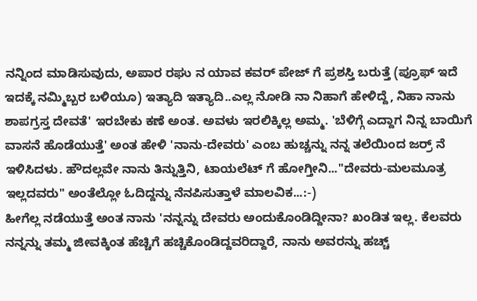ನನ್ನಿಂದ ಮಾಡಿಸುವುದು, ಅಪಾರ ರಘು ನ ಯಾವ ಕವರ್ ಪೇಜ್ ಗೆ ಪ್ರಶಸ್ತಿ ಬರುತ್ತೆ (ಪ್ರೂಫ್ ಇದೆ ಇದಕ್ಕೆ ನಮ್ಮಿಬ್ಬರ ಬಳಿಯೂ) ಇತ್ಯಾದಿ ಇತ್ಯಾದಿ..ಎಲ್ಲ ನೋಡಿ ನಾ ನಿಹಾಗೆ ಹೇಳಿದ್ದೆ, ನಿಹಾ ನಾನು ಶಾಪಗ್ರಸ್ತ ದೇವತೆ' ಇರಬೇಕು ಕಣೆ ಅಂತ. ಅವಳು ಇರಲಿಕ್ಕಿಲ್ಲ ಅಮ್ಮ. 'ಬೆಳಿಗ್ಗೆ ಎದ್ದಾಗ ನಿನ್ನ ಬಾಯಿಗೆ ವಾಸನೆ ಹೊಡೆಯುತ್ತೆ' ಅಂತ ಹೇಳಿ 'ನಾನು-ದೇವರು' ಎಂಬ ಹುಚ್ಚನ್ನು ನನ್ನ ತಲೆಯಿಂದ ಜರ್ರ್ ನೆ ಇಳಿಸಿದಳು. ಹೌದಲ್ಲವೇ ನಾನು ತಿನ್ನುತ್ತಿನಿ, ಟಾಯಲೆಟ್ ಗೆ ಹೋಗ್ತೀನಿ..."ದೇವರು-ಮಲಮೂತ್ರ ಇಲ್ಲದವರು" ಅಂತೆಲ್ಲೋ ಓದಿದ್ದನ್ನು ನೆನಪಿಸುತ್ತಾಳೆ ಮಾಲವಿಕ...:-)
ಹೀಗೆಲ್ಲ ನಡೆಯುತ್ತೆ ಅಂತ ನಾನು 'ನನ್ನನ್ನು ದೇವರು ಅಂದುಕೊಂಡಿದ್ದೀನಾ? ಖಂಡಿತ ಇಲ್ಲ. ಕೆಲವರು ನನ್ನನ್ನು ತಮ್ಮ ಜೀವಕ್ಕಿಂತ ಹೆಚ್ಚಿಗೆ ಹಚ್ಚಿಕೊಂಡಿದ್ದವರಿದ್ದಾರೆ, ನಾನು ಅವರನ್ನು ಹಚ್ಚ್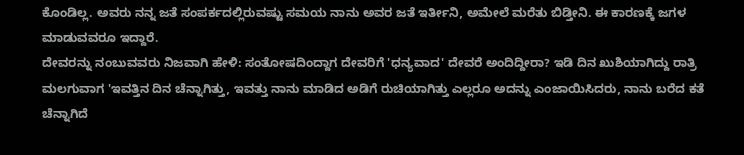ಕೊಂಡಿಲ್ಲ. ಅವರು ನನ್ನ ಜತೆ ಸಂಪರ್ಕದಲ್ಲಿರುವಷ್ಟು ಸಮಯ ನಾನು ಅವರ ಜತೆ ಇರ್ತೀನಿ, ಅಮೇಲೆ ಮರೆತು ಬಿಡ್ತೀನಿ. ಈ ಕಾರಣಕ್ಕೆ ಜಗಳ ಮಾಡುವವರೂ ಇದ್ದಾರೆ.
ದೇವರನ್ನು ನಂಬುವವರು ನಿಜವಾಗಿ ಹೇಳಿ: ಸಂತೋಷದಿಂದ್ದಾಗ ದೇವರಿಗೆ 'ಧನ್ಯವಾದ' ದೇವರೆ ಅಂದಿದ್ದೀರಾ? ಇಡಿ ದಿನ ಖುಶಿಯಾಗಿದ್ದು ರಾತ್ರಿ ಮಲಗುವಾಗ 'ಇವತ್ತಿನ ದಿನ ಚೆನ್ನಾಗಿತ್ತು, ಇವತ್ತು ನಾನು ಮಾಡಿದ ಅಡಿಗೆ ರುಚಿಯಾಗಿತ್ತು ಎಲ್ಲರೂ ಅದನ್ನು ಎಂಜಾಯಿಸಿದರು, ನಾನು ಬರೆದ ಕತೆ ಚೆನ್ನಾಗಿದೆ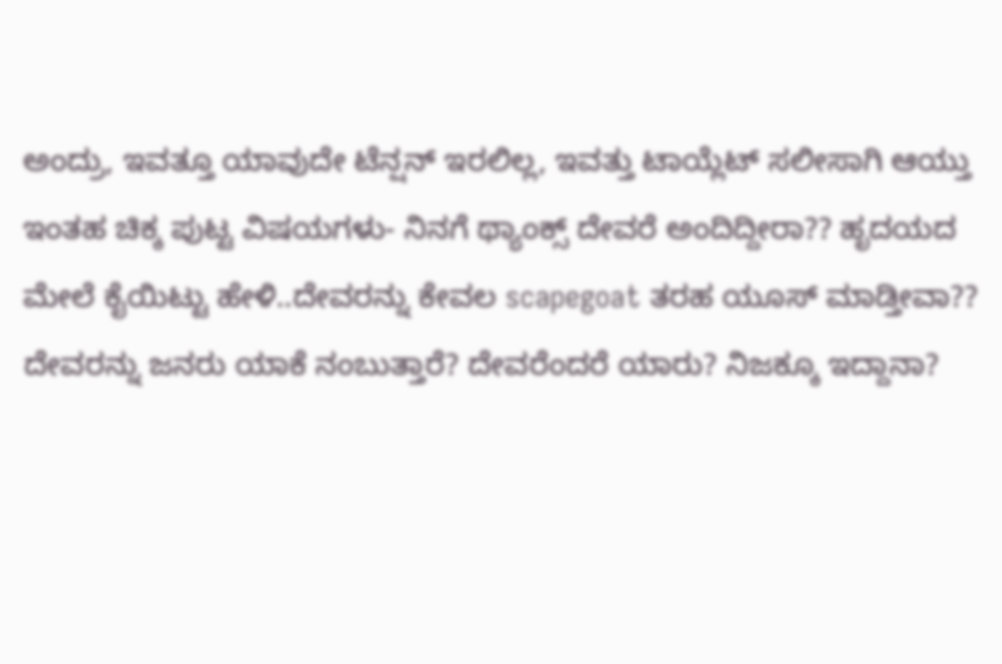ಅಂದ್ರು, ಇವತ್ತೂ ಯಾವುದೇ ಟೆನ್ಷನ್ ಇರಲಿಲ್ಲ, ಇವತ್ತು ಟಾಯ್ಲೆಟ್ ಸಲೀಸಾಗಿ ಆಯ್ತು ಇಂತಹ ಚಿಕ್ಕ ಪುಟ್ಟ ವಿಷಯಗಳು- ನಿನಗೆ ಥ್ಯಾಂಕ್ಸ್ ದೇವರೆ ಅಂದಿದ್ದೀರಾ?? ಹೃದಯದ ಮೇಲೆ ಕೈಯಿಟ್ಟು ಹೇಳಿ..ದೇವರನ್ನು ಕೇವಲ scapegoat ತರಹ ಯೂಸ್ ಮಾಡ್ತೀವಾ??
ದೇವರನ್ನು ಜನರು ಯಾಕೆ ನಂಬುತ್ತಾರೆ? ದೇವರೆಂದರೆ ಯಾರು? ನಿಜಕ್ಕೂ ಇದ್ದಾನಾ?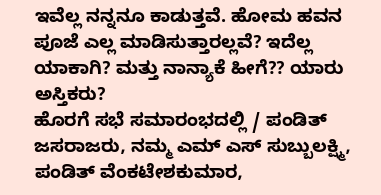ಇವೆಲ್ಲ ನನ್ನನೂ ಕಾಡುತ್ತವೆ. ಹೋಮ ಹವನ ಪೂಜೆ ಎಲ್ಲ ಮಾಡಿಸುತ್ತಾರಲ್ಲವೆ? ಇದೆಲ್ಲ ಯಾಕಾಗಿ? ಮತ್ತು ನಾನ್ಯಾಕೆ ಹೀಗೆ?? ಯಾರು ಅಸ್ತಿಕರು?
ಹೊರಗೆ ಸಭೆ ಸಮಾರಂಭದಲ್ಲಿ / ಪಂಡಿತ್ ಜಸರಾಜರು, ನಮ್ಮ ಎಮ್ ಎಸ್ ಸುಬ್ಬುಲಕ್ಷ್ಮಿ, ಪಂಡಿತ್ ವೆಂಕಟೇಶಕುಮಾರ,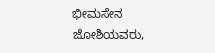ಭೀಮಸೇನ ಜೋಶಿಯವರು,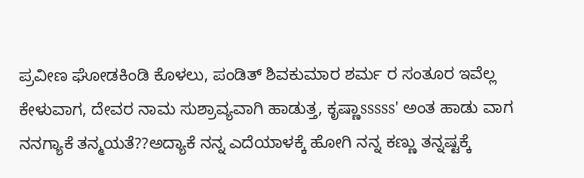ಪ್ರವೀಣ ಘೋಡಕಿಂಡಿ ಕೊಳಲು, ಪಂಡಿತ್ ಶಿವಕುಮಾರ ಶರ್ಮ ರ ಸಂತೂರ ಇವೆಲ್ಲ ಕೇಳುವಾಗ, ದೇವರ ನಾಮ ಸುಶ್ರಾವ್ಯವಾಗಿ ಹಾಡುತ್ತ, ಕೃಷ್ಣಾsssss' ಅಂತ ಹಾಡು ವಾಗ ನನಗ್ಯಾಕೆ ತನ್ಮಯತೆ??ಅದ್ಯಾಕೆ ನನ್ನ ಎದೆಯಾಳಕ್ಕೆ ಹೋಗಿ ನನ್ನ ಕಣ್ಣು ತನ್ನಷ್ಟಕ್ಕೆ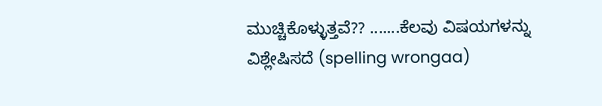ಮುಚ್ಚಿಕೊಳ್ಳುತ್ತವೆ?? .......ಕೆಲವು ವಿಷಯಗಳನ್ನು ವಿಶ್ಲೇಷಿಸದೆ (spelling wrongaa)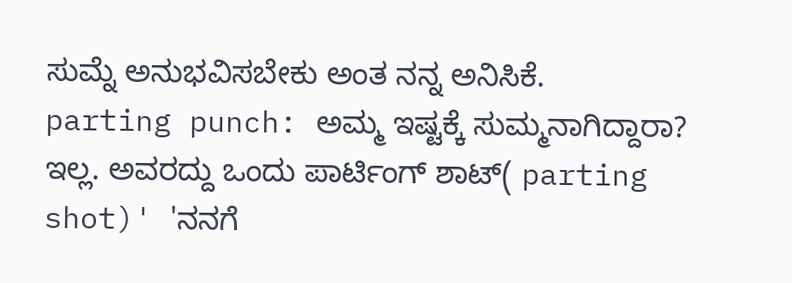ಸುಮ್ನೆ ಅನುಭವಿಸಬೇಕು ಅಂತ ನನ್ನ ಅನಿಸಿಕೆ.
parting punch: ಅಮ್ಮ ಇಷ್ಟಕ್ಕೆ ಸುಮ್ಮನಾಗಿದ್ದಾರಾ? ಇಲ್ಲ. ಅವರದ್ದು ಒಂದು ಪಾರ್ಟಿಂಗ್ ಶಾಟ್( parting shot)' 'ನನಗೆ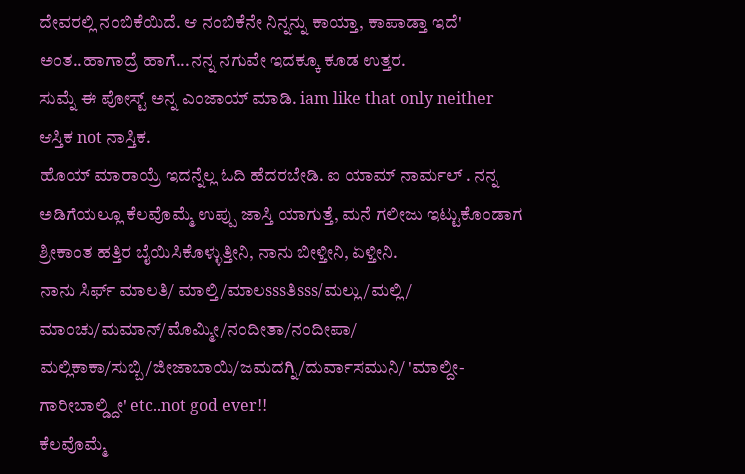ದೇವರಲ್ಲಿ ನಂಬಿಕೆಯಿದೆ. ಆ ನಂಬಿಕೆನೇ ನಿನ್ನನ್ನು ಕಾಯ್ತಾ, ಕಾಪಾಡ್ತಾ ಇದೆ' ಅಂತ..ಹಾಗಾದ್ರೆ ಹಾಗೆ...ನನ್ನ ನಗುವೇ ಇದಕ್ಕೂ ಕೂಡ ಉತ್ತರ.
ಸುಮ್ನೆ ಈ ಪೋಸ್ಟ್ ಅನ್ನ ಎಂಜಾಯ್ ಮಾಡಿ. iam like that only neither ಆಸ್ತಿಕ not ನಾಸ್ತಿಕ.
ಹೊಯ್ ಮಾರಾಯ್ರೆ ಇದನ್ನೆಲ್ಲ ಓದಿ ಹೆದರಬೇಡಿ. ಐ ಯಾಮ್ ನಾರ್ಮಲ್ . ನನ್ನ ಅಡಿಗೆಯಲ್ಲೂ ಕೆಲವೊಮ್ಮೆ ಉಪ್ಪು ಜಾಸ್ತಿ ಯಾಗುತ್ತೆ, ಮನೆ ಗಲೀಜು ಇಟ್ಟುಕೊಂಡಾಗ ಶ್ರೀಕಾಂತ ಹತ್ತಿರ ಬೈಯಿಸಿಕೊಳ್ಳುತ್ತೀನಿ, ನಾನು ಬೀಳ್ತೀನಿ, ಏಳ್ತೀನಿ.
ನಾನು ಸಿರ್ಫ್ ಮಾಲತಿ/ ಮಾಲ್ತಿ/ಮಾಲsssತಿsss/ಮಲ್ಲು/ಮಲ್ಲಿ/ ಮಾಂಚು/ಮಮಾನ್/ಮೊಮ್ಮೀ/ನಂದೀತಾ/ನಂದೀಪಾ/ ಮಲ್ಲಿಕಾಕಾ/ಸುಬ್ಬಿ/ಜೀಜಾಬಾಯಿ/ಜಮದಗ್ನಿ/ದುರ್ವಾಸಮುನಿ/ 'ಮಾಲ್ದೀ-ಗಾರೀಬಾಲ್ಡ್ದೀ' etc..not god ever!!
ಕೆಲವೊಮ್ಮೆ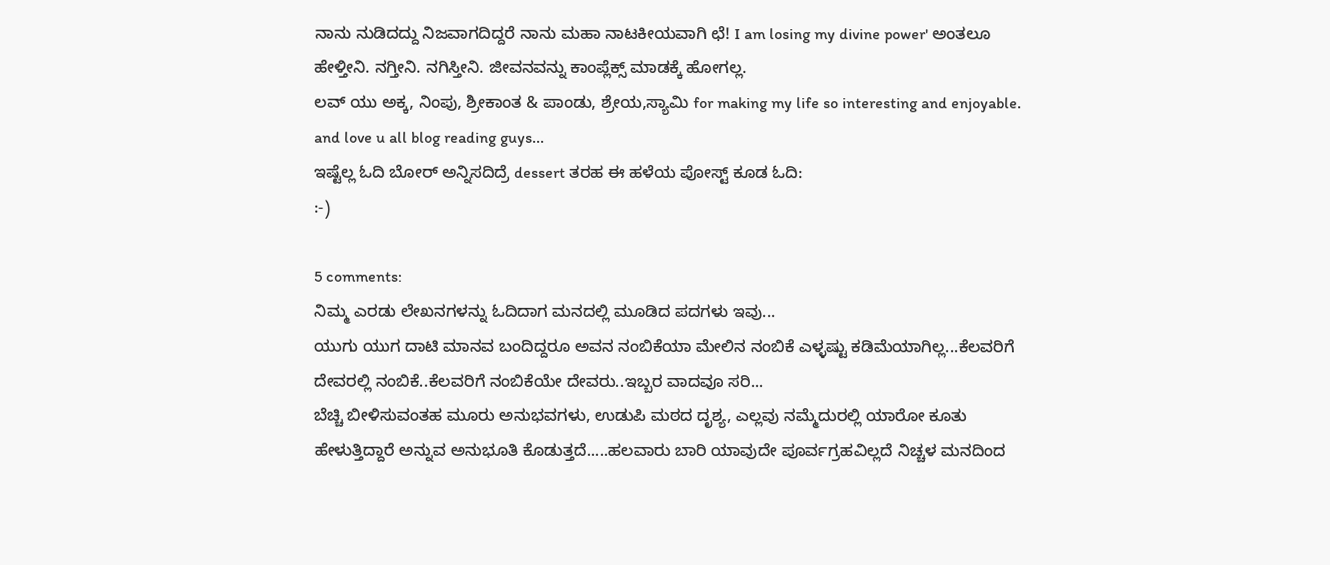ನಾನು ನುಡಿದದ್ದು ನಿಜವಾಗದಿದ್ದರೆ ನಾನು ಮಹಾ ನಾಟಕೀಯವಾಗಿ ಛೆ! I am losing my divine power' ಅಂತಲೂ ಹೇಳ್ತೀನಿ. ನಗ್ತೀನಿ. ನಗಿಸ್ತೀನಿ. ಜೀವನವನ್ನು ಕಾಂಪ್ಲೆಕ್ಸ್ ಮಾಡಕ್ಕೆ ಹೋಗಲ್ಲ.
ಲವ್ ಯು ಅಕ್ಕ, ನಿಂಪು, ಶ್ರೀಕಾಂತ & ಪಾಂಡು, ಶ್ರೇಯ,ಸ್ಯಾಮಿ for making my life so interesting and enjoyable. and love u all blog reading guys...
ಇಷ್ಟೆಲ್ಲ ಓದಿ ಬೋರ್ ಅನ್ನಿಸದಿದ್ರೆ dessert ತರಹ ಈ ಹಳೆಯ ಪೋಸ್ಟ್ ಕೂಡ ಓದಿ:
:-)

5 comments:
ನಿಮ್ಮ ಎರಡು ಲೇಖನಗಳನ್ನು ಓದಿದಾಗ ಮನದಲ್ಲಿ ಮೂಡಿದ ಪದಗಳು ಇವು...
ಯುಗು ಯುಗ ದಾಟಿ ಮಾನವ ಬಂದಿದ್ದರೂ ಅವನ ನಂಬಿಕೆಯಾ ಮೇಲಿನ ನಂಬಿಕೆ ಎಳ್ಳಷ್ಟು ಕಡಿಮೆಯಾಗಿಲ್ಲ...ಕೆಲವರಿಗೆ ದೇವರಲ್ಲಿ ನಂಬಿಕೆ..ಕೆಲವರಿಗೆ ನಂಬಿಕೆಯೇ ದೇವರು..ಇಬ್ಬರ ವಾದವೂ ಸರಿ...
ಬೆಚ್ಚಿ ಬೀಳಿಸುವಂತಹ ಮೂರು ಅನುಭವಗಳು, ಉಡುಪಿ ಮಠದ ದೃಶ್ಯ, ಎಲ್ಲವು ನಮ್ಮೆದುರಲ್ಲಿ ಯಾರೋ ಕೂತು ಹೇಳುತ್ತಿದ್ದಾರೆ ಅನ್ನುವ ಅನುಭೂತಿ ಕೊಡುತ್ತದೆ.....ಹಲವಾರು ಬಾರಿ ಯಾವುದೇ ಪೂರ್ವಗ್ರಹವಿಲ್ಲದೆ ನಿಚ್ಚಳ ಮನದಿಂದ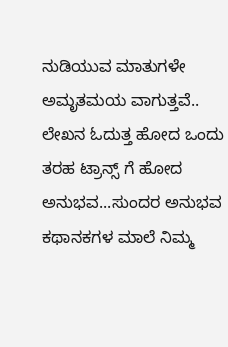ನುಡಿಯುವ ಮಾತುಗಳೇ ಅಮೃತಮಯ ವಾಗುತ್ತವೆ..
ಲೇಖನ ಓದುತ್ತ ಹೋದ ಒಂದು ತರಹ ಟ್ರಾನ್ಸ್ ಗೆ ಹೋದ ಅನುಭವ...ಸುಂದರ ಅನುಭವ ಕಥಾನಕಗಳ ಮಾಲೆ ನಿಮ್ಮ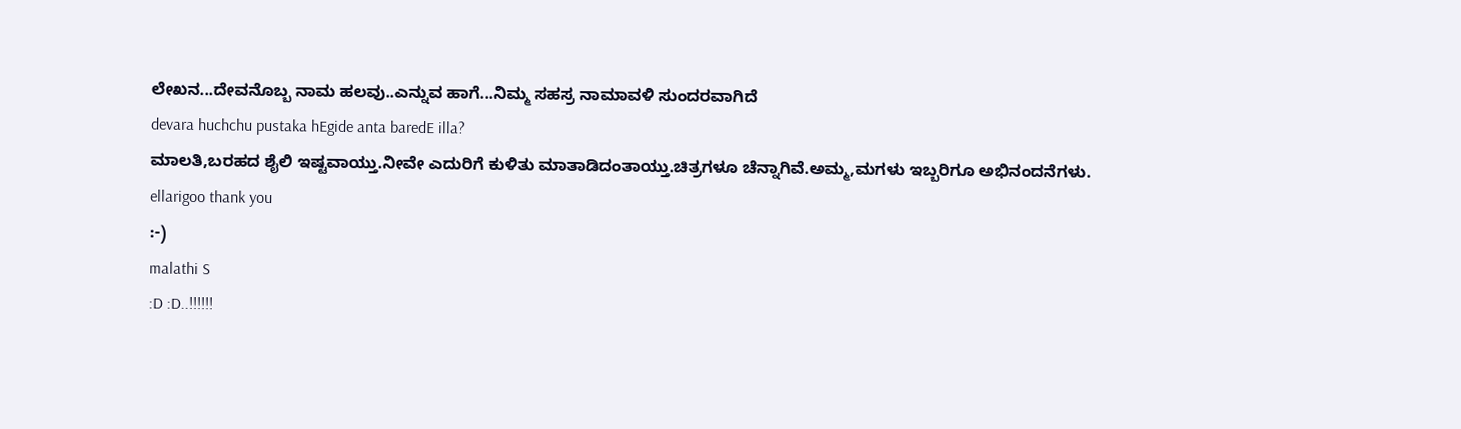ಲೇಖನ...ದೇವನೊಬ್ಬ ನಾಮ ಹಲವು..ಎನ್ನುವ ಹಾಗೆ...ನಿಮ್ಮ ಸಹಸ್ರ ನಾಮಾವಳಿ ಸುಂದರವಾಗಿದೆ
devara huchchu pustaka hEgide anta baredE illa?
ಮಾಲತಿ,ಬರಹದ ಶೈಲಿ ಇಷ್ಟವಾಯ್ತು.ನೀವೇ ಎದುರಿಗೆ ಕುಳಿತು ಮಾತಾಡಿದಂತಾಯ್ತು.ಚಿತ್ರಗಳೂ ಚೆನ್ನಾಗಿವೆ.ಅಮ್ಮ,ಮಗಳು ಇಬ್ಬರಿಗೂ ಅಭಿನಂದನೆಗಳು.
ellarigoo thank you
:-)
malathi S
:D :D..!!!!!!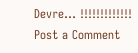Devre... !!!!!!!!!!!!!
Post a Comment